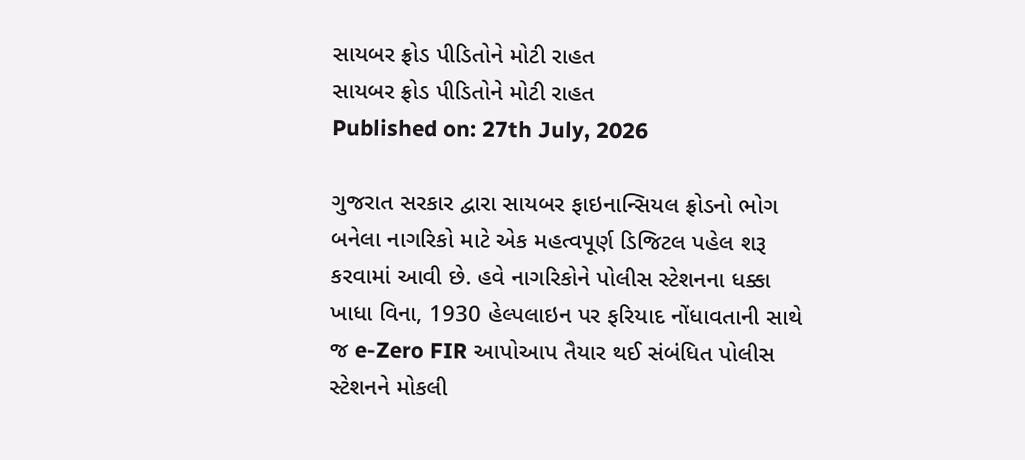સાયબર ફ્રોડ પીડિતોને મોટી રાહત
સાયબર ફ્રોડ પીડિતોને મોટી રાહત
Published on: 27th July, 2026

ગુજરાત સરકાર દ્વારા સાયબર ફાઇનાન્સિયલ ફ્રોડનો ભોગ બનેલા નાગરિકો માટે એક મહત્વપૂર્ણ ડિજિટલ પહેલ શરૂ કરવામાં આવી છે. હવે નાગરિકોને પોલીસ સ્ટેશનના ધક્કા ખાધા વિના, 1930 હેલ્પલાઇન પર ફરિયાદ નોંધાવતાની સાથે જ e-Zero FIR આપોઆપ તૈયાર થઈ સંબંધિત પોલીસ સ્ટેશનને મોકલી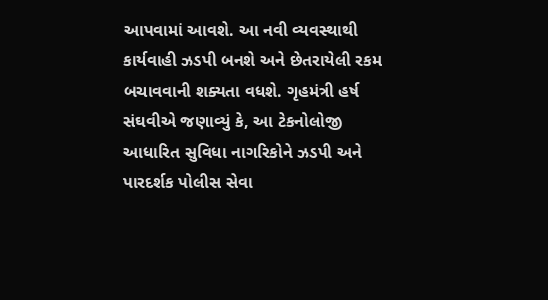આપવામાં આવશે. આ નવી વ્યવસ્થાથી કાર્યવાહી ઝડપી બનશે અને છેતરાયેલી રકમ બચાવવાની શક્યતા વધશે. ગૃહમંત્રી હર્ષ સંઘવીએ જણાવ્યું કે, આ ટેકનોલોજી આધારિત સુવિધા નાગરિકોને ઝડપી અને પારદર્શક પોલીસ સેવા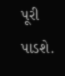પૂરી પાડશે.